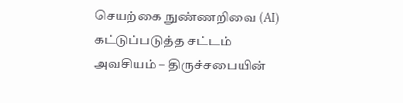செயற்கை நுண்ணறிவை (AI) கட்டுப்படுத்த சட்டம் அவசியம் – திருச்சபையின்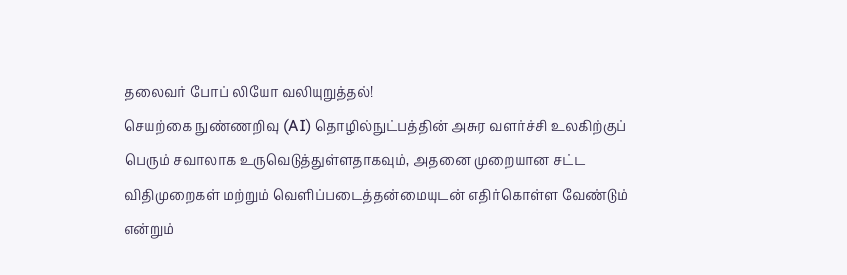தலைவர் போப் லியோ வலியுறுத்தல்!
செயற்கை நுண்ணறிவு (AI) தொழில்நுட்பத்தின் அசுர வளர்ச்சி உலகிற்குப் பெரும் சவாலாக உருவெடுத்துள்ளதாகவும், அதனை முறையான சட்ட விதிமுறைகள் மற்றும் வெளிப்படைத்தன்மையுடன் எதிர்கொள்ள வேண்டும் என்றும்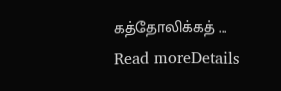கத்தோலிக்கத் ...
Read moreDetails